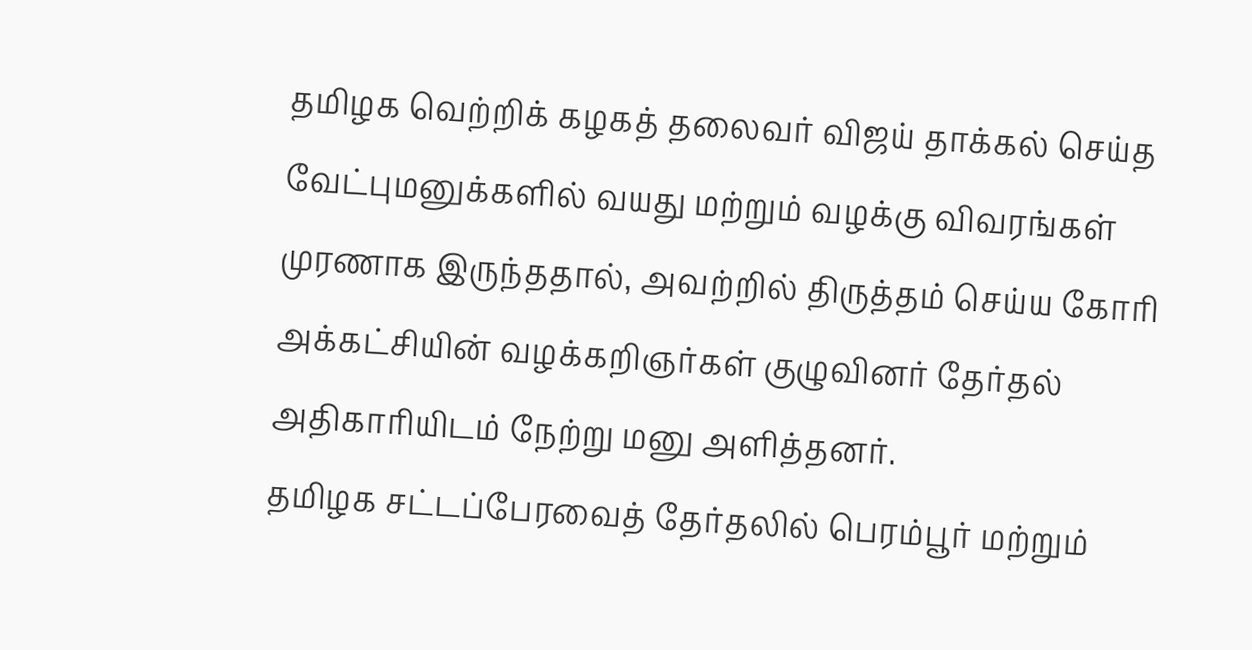தமிழக வெற்றிக் கழகத் தலைவர் விஜய் தாக்கல் செய்த வேட்புமனுக்களில் வயது மற்றும் வழக்கு விவரங்கள் முரணாக இருந்ததால், அவற்றில் திருத்தம் செய்ய கோரி அக்கட்சியின் வழக்கறிஞர்கள் குழுவினர் தேர்தல் அதிகாரியிடம் நேற்று மனு அளித்தனர்.
தமிழக சட்டப்பேரவைத் தேர்தலில் பெரம்பூர் மற்றும்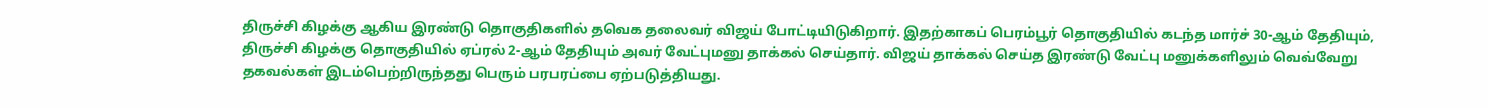திருச்சி கிழக்கு ஆகிய இரண்டு தொகுதிகளில் தவெக தலைவர் விஜய் போட்டியிடுகிறார். இதற்காகப் பெரம்பூர் தொகுதியில் கடந்த மார்ச் 30-ஆம் தேதியும், திருச்சி கிழக்கு தொகுதியில் ஏப்ரல் 2-ஆம் தேதியும் அவர் வேட்புமனு தாக்கல் செய்தார். விஜய் தாக்கல் செய்த இரண்டு வேட்பு மனுக்களிலும் வெவ்வேறு தகவல்கள் இடம்பெற்றிருந்தது பெரும் பரபரப்பை ஏற்படுத்தியது.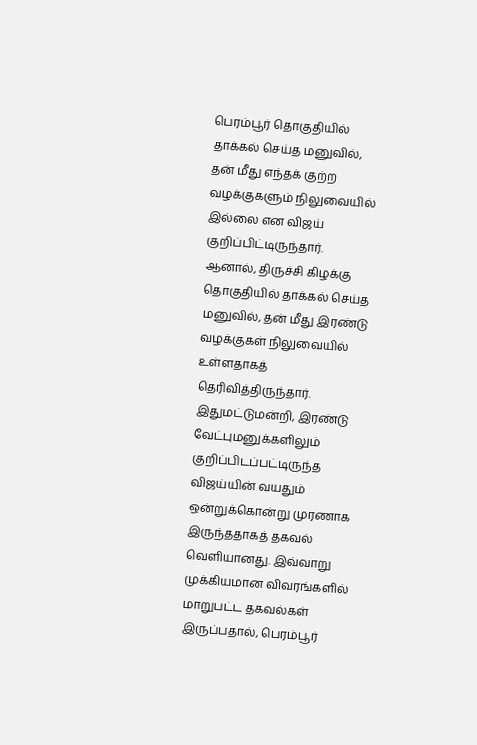பெரம்பூர் தொகுதியில் தாக்கல் செய்த மனுவில், தன் மீது எந்தக் குற்ற வழக்குகளும் நிலுவையில் இல்லை என விஜய் குறிப்பிட்டிருந்தார். ஆனால், திருச்சி கிழக்கு தொகுதியில் தாக்கல் செய்த மனுவில், தன் மீது இரண்டு வழக்குகள் நிலுவையில் உள்ளதாகத் தெரிவித்திருந்தார்.
இதுமட்டுமன்றி, இரண்டு வேட்புமனுக்களிலும் குறிப்பிடப்பட்டிருந்த விஜய்யின் வயதும் ஒன்றுக்கொன்று முரணாக இருந்ததாகத் தகவல் வெளியானது. இவ்வாறு முக்கியமான விவரங்களில் மாறுபட்ட தகவல்கள் இருப்பதால், பெரம்பூர்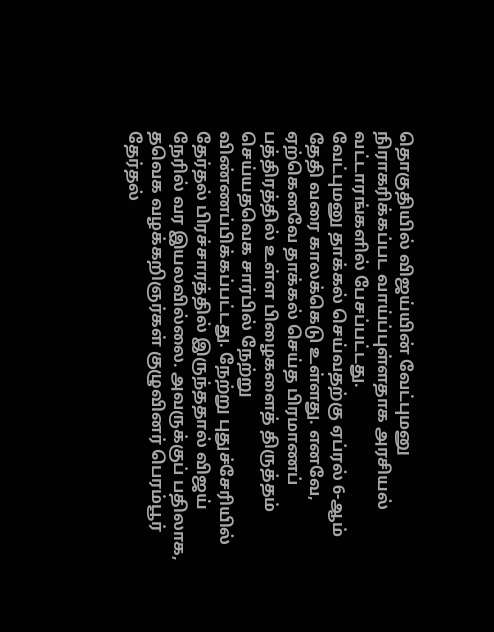தொகுதியில் விஜய்யின் வேட்புமனு நிராகரிக்கப்பட வாய்ப்புள்ளதாக அரசியல் வட்டாரங்களில் பேசப்பட்டது.
வேட்புமனு தாக்கல் செய்வதற்கு ஏப்ரல் 6-ஆம் தேதி வரை காலக்கெடு உள்ளது. எனவே, ஏற்கெனவே தாக்கல் செய்த பிரமாணப் பத்திரத்தில் உள்ள பிழைகளைத் திருத்தம் செய்யதவெக சார்பில் நேற்று விண்ணப்பிக்கப்பட்டது. நேற்று புதுச்சேரியில் தேர்தல் பிரச்சாரத்தில் இருந்ததால் விஜய் நேரில் வர இயலவில்லை. அவருக்குப் பதிலாக, தவெக வழக்கறிஞர்கள் குழுவினர் பெரம்பூர் தேர்தல்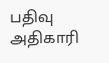பதிவு அதிகாரி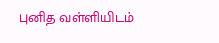புனித வள்ளியிடம்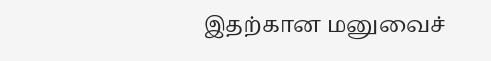இதற்கான மனுவைச்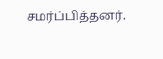சமர்ப்பித்தனர்.